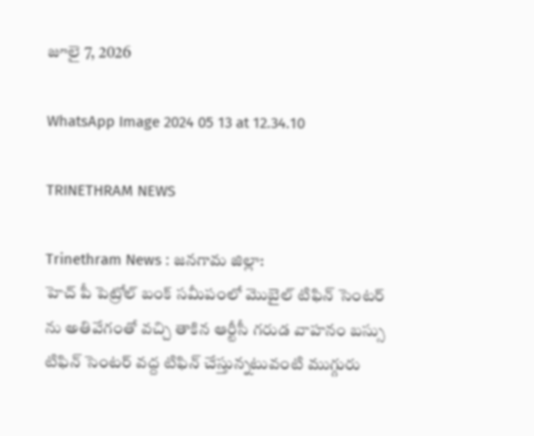జూలై 7, 2026

WhatsApp Image 2024 05 13 at 12.34.10

TRINETHRAM NEWS

Trinethram News : జనగామ జిల్లా:
హెచ్ పీ పెట్రోల్ బంక్ సమీపంలో మొబైల్ టిఫిన్ సెంటర్ ను అతివేగంతో వచ్చి తాకిన ఆర్టీసీ గరుడ వాహనం బస్సు టిఫిన్ సెంటర్ వద్ద టిఫిన్ చేస్తున్నటువంటి ముగ్గురు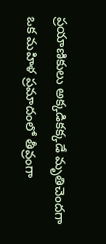ప్రయాణికులు అక్కడికక్కడే మృతిచెందగా ఒక మహిళ ప్రమాదంలో తీవ్రంగా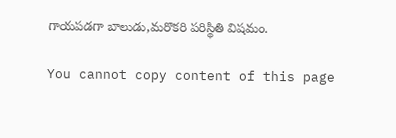గాయపడగా బాలుడు,మరొకరి పరిస్థితి విషమం.

You cannot copy content of this page